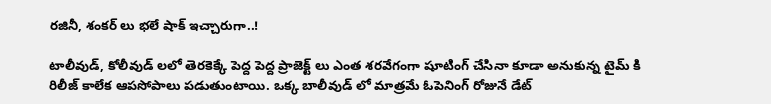రజినీ, శంకర్ లు భలే షాక్ ఇచ్చారుగా..!

టాలీవుడ్, కోలీవుడ్ లలో తెరకెక్కే పెద్ద పెద్ద ప్రాజెక్ట్ లు ఎంత శరవేగంగా షూటింగ్ చేసినా కూడా అనుకున్న టైమ్ కి రిలీజ్ కాలేక ఆపసోపాలు పడుతుంటాయి. ఒక్క బాలీవుడ్ లో మాత్రమే ఓపెనింగ్ రోజునే డేట్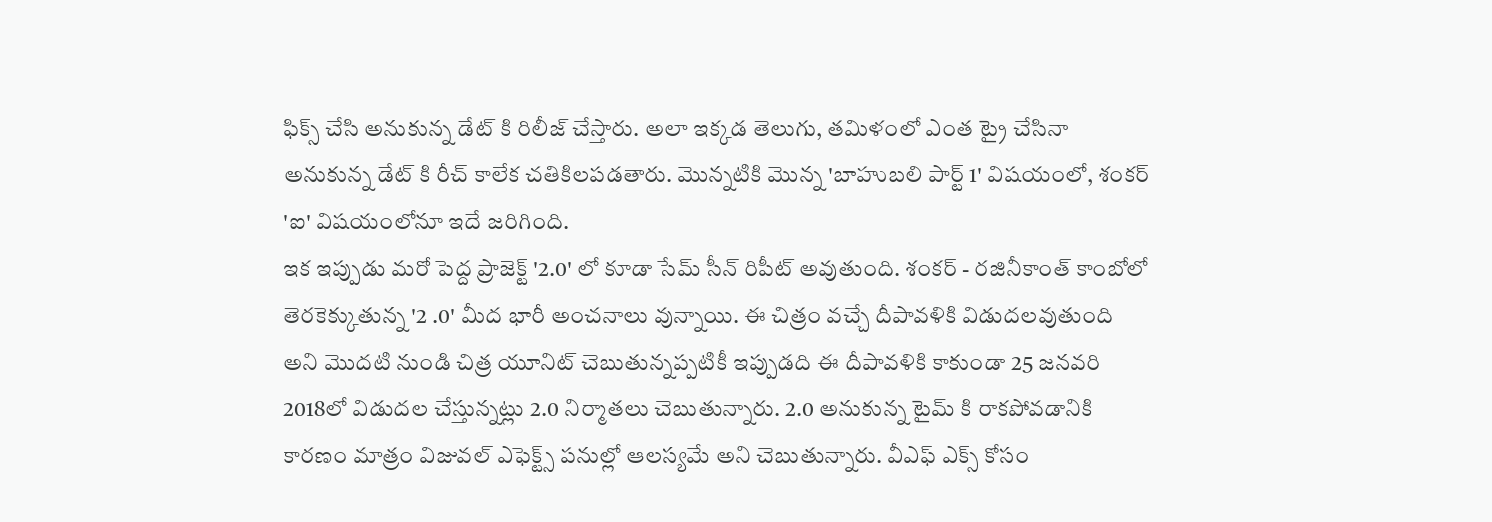ఫిక్స్ చేసి అనుకున్న డేట్ కి రిలీజ్ చేస్తారు. అలా ఇక్కడ తెలుగు, తమిళంలో ఎంత ట్రై చేసినా అనుకున్న డేట్ కి రీచ్ కాలేక చతికిలపడతారు. మొన్నటికి మొన్న 'బాహుబలి పార్ట్ 1' విషయంలో, శంకర్ 'ఐ' విషయంలోనూ ఇదే జరిగింది.
ఇక ఇప్పుడు మరో పెద్ద ప్రాజెక్ట్ '2.0' లో కూడా సేమ్ సీన్ రిపీట్ అవుతుంది. శంకర్ - రజినీకాంత్ కాంబోలో తెరకెక్కుతున్న '2 .0' మీద భారీ అంచనాలు వున్నాయి. ఈ చిత్రం వచ్చే దీపావళికి విడుదలవుతుంది అని మొదటి నుండి చిత్ర యూనిట్ చెబుతున్నప్పటికీ ఇప్పుడది ఈ దీపావళికి కాకుండా 25 జనవరి 2018లో విడుదల చేస్తున్నట్లు 2.0 నిర్మాతలు చెబుతున్నారు. 2.0 అనుకున్న టైమ్ కి రాకపోవడానికి కారణం మాత్రం విజువల్ ఎఫెక్ట్స్ పనుల్లో ఆలస్యమే అని చెబుతున్నారు. వీఎఫ్ ఎక్స్ కోసం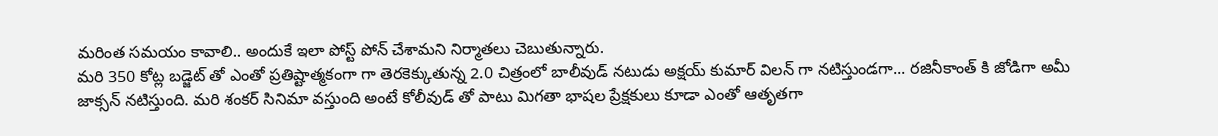మరింత సమయం కావాలి.. అందుకే ఇలా పోస్ట్ పోన్ చేశామని నిర్మాతలు చెబుతున్నారు.
మరి 350 కోట్ల బడ్జెట్ తో ఎంతో ప్రతిష్టాత్మకంగా గా తెరకెక్కుతున్న 2.0 చిత్రంలో బాలీవుడ్ నటుడు అక్షయ్ కుమార్ విలన్ గా నటిస్తుండగా... రజినీకాంత్ కి జోడిగా అమీ జాక్సన్ నటిస్తుంది. మరి శంకర్ సినిమా వస్తుంది అంటే కోలీవుడ్ తో పాటు మిగతా భాషల ప్రేక్షకులు కూడా ఎంతో ఆతృతగా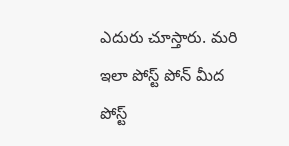ఎదురు చూస్తారు. మరి ఇలా పోస్ట్ పోన్ మీద పోస్ట్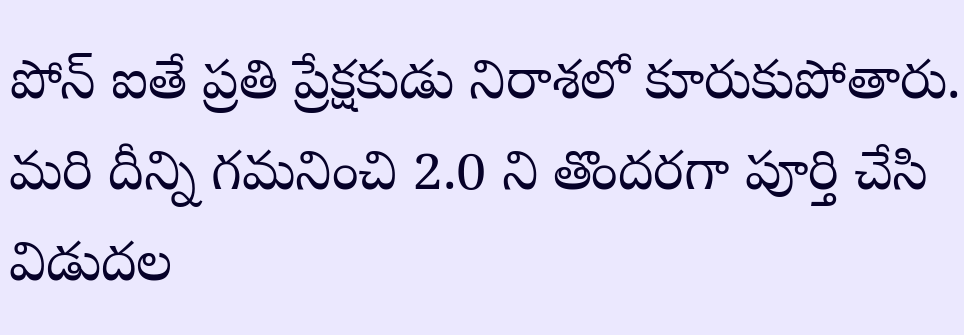పోన్ ఐతే ప్రతి ప్రేక్షకుడు నిరాశలో కూరుకుపోతారు. మరి దీన్ని గమనించి 2.0 ని తొందరగా పూర్తి చేసి విడుదల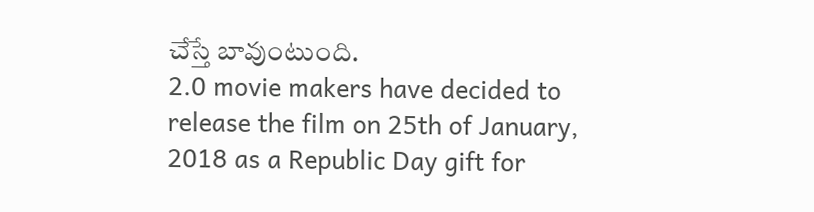చేస్తే బావుంటుంది.
2.0 movie makers have decided to release the film on 25th of January, 2018 as a Republic Day gift for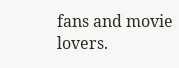fans and movie lovers.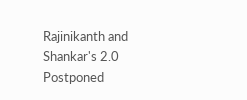Rajinikanth and Shankar's 2.0 Postponed